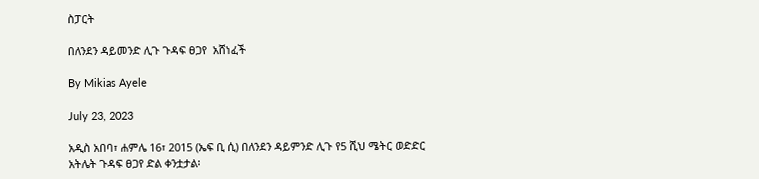ስፓርት

በለንደን ዳይመንድ ሊጉ ጉዳፍ ፀጋየ  አሸነፈች

By Mikias Ayele

July 23, 2023

አዲስ አበባ፣ ሐምሌ 16፣ 2015 (ኤፍ ቢ ሲ) በለንደን ዳይምንድ ሊጉ የ5 ሺህ ሜትር ወድድር  አትሌት ጉዳፍ ፀጋየ ድል ቀንቷታል፡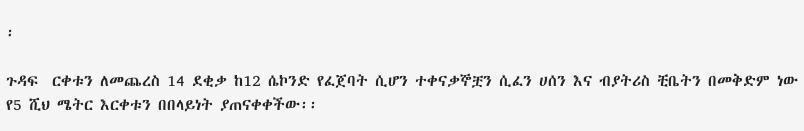፡

ጉዳፍ  ርቀቱን ለመጨረስ 14 ደቂቃ ከ12 ሴኮንድ የፈጀባት ሲሆን ተቀናቃኞቿን ሲፈን ሀሰን እና ብያትሪስ ቺቤትን በመቅድም ነው የ5 ሺህ ሜትር እርቀቱን በበላይነት ያጠናቀቀችው፡፡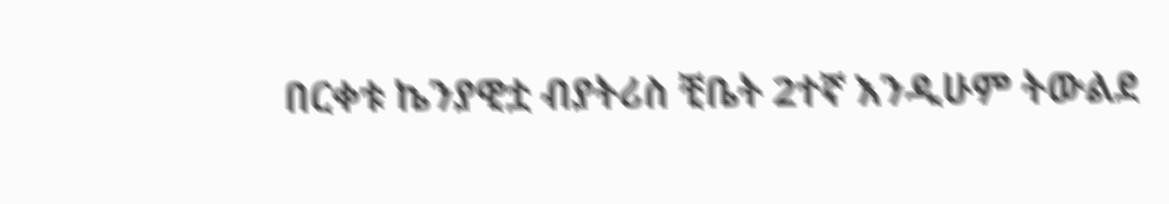በርቀቱ ኬንያዊቷ ብያትሪስ ቺቤት 2ተኛ እንዲሁም ትውልደ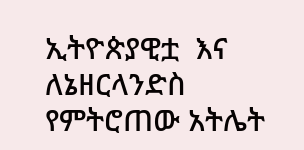ኢትዮጵያዊቷ  እና ለኔዘርላንድስ የምትሮጠው አትሌት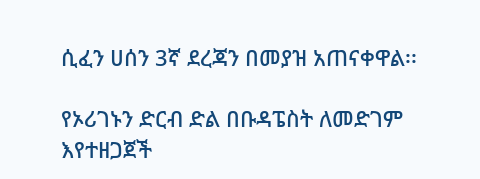ሲፈን ሀሰን 3ኛ ደረጃን በመያዝ አጠናቀዋል፡፡

የኦሪገኑን ድርብ ድል በቡዳፔስት ለመድገም እየተዘጋጀች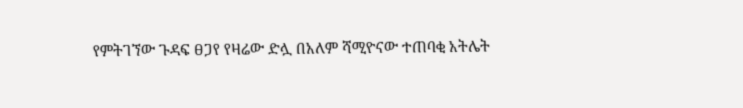የምትገኘው ጉዳፍ ፀጋየ የዛሬው ድሏ በአለም ሻሚዮናው ተጠባቂ አትሌት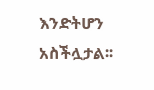እንድትሆን አስችሏታል፡፡